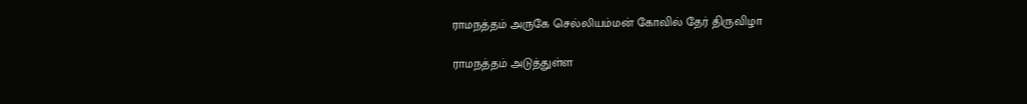ராமநத்தம் அருகே செல்லியம்மன் கோவில் தேர் திருவிழா

ராமநத்தம் அடுத்துள்ள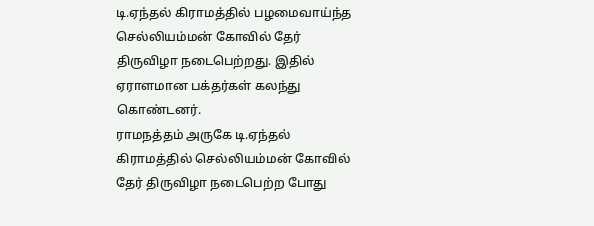டி.ஏந்தல் கிராமத்தில் பழமைவாய்ந்த செல்லியம்மன் கோவில் தேர் திருவிழா நடைபெற்றது. இதில் ஏராளமான பக்தர்கள் கலந்து கொண்டனர்.
ராமநத்தம் அருகே டி.ஏந்தல் கிராமத்தில் செல்லியம்மன் கோவில் தேர் திருவிழா நடைபெற்ற போது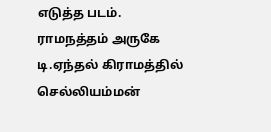எடுத்த படம்.
ராமநத்தம் அருகே டி.ஏந்தல் கிராமத்தில் செல்லியம்மன்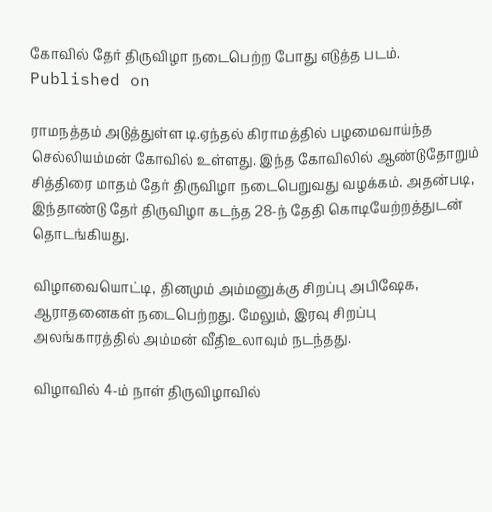கோவில் தேர் திருவிழா நடைபெற்ற போது எடுத்த படம்.
Published on

ராமநத்தம் அடுத்துள்ள டி.ஏந்தல் கிராமத்தில் பழமைவாய்ந்த செல்லியம்மன் கோவில் உள்ளது. இந்த கோவிலில் ஆண்டுதோறும் சித்திரை மாதம் தேர் திருவிழா நடைபெறுவது வழக்கம். அதன்படி, இந்தாண்டு தேர் திருவிழா கடந்த 28-ந் தேதி கொடியேற்றத்துடன் தொடங்கியது.

விழாவையொட்டி, தினமும் அம்மனுக்கு சிறப்பு அபிஷேக, ஆராதனைகள் நடைபெற்றது. மேலும், இரவு சிறப்பு அலங்காரத்தில் அம்மன் வீதிஉலாவும் நடந்தது.

விழாவில் 4-ம் நாள் திருவிழாவில்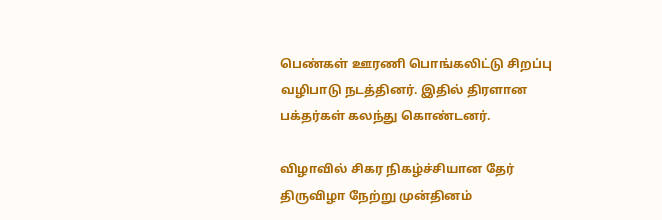பெண்கள் ஊரணி பொங்கலிட்டு சிறப்பு வழிபாடு நடத்தினர். இதில் திரளான பக்தர்கள் கலந்து கொண்டனர்.

விழாவில் சிகர நிகழ்ச்சியான தேர் திருவிழா நேற்று முன்தினம்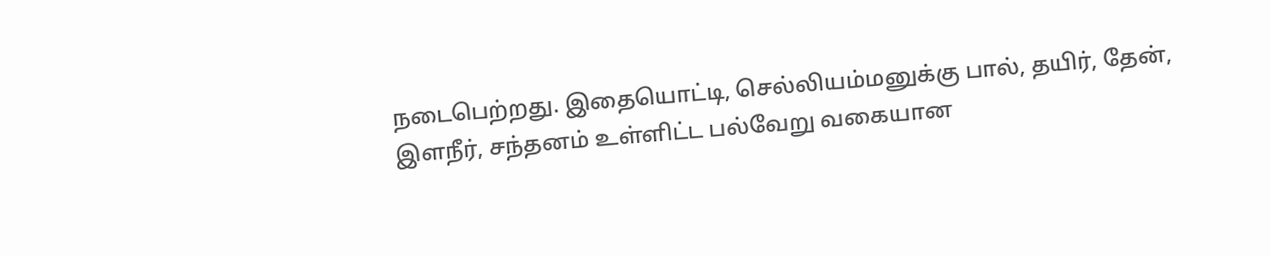நடைபெற்றது. இதையொட்டி, செல்லியம்மனுக்கு பால், தயிர், தேன், இளநீர், சந்தனம் உள்ளிட்ட பல்வேறு வகையான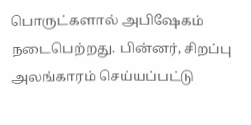பொருட்களால் அபிஷேகம் நடைபெற்றது. பின்னர், சிறப்பு அலங்காரம் செய்யப்பட்டு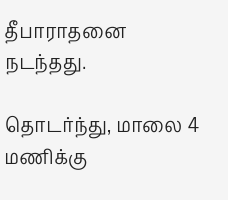தீபாராதனை நடந்தது.

தொடர்ந்து, மாலை 4 மணிக்கு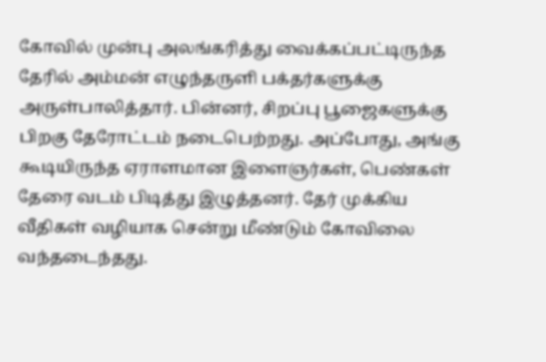கோவில் முன்பு அலங்கரித்து வைக்கப்பட்டிருந்த தேரில் அம்மன் எழுந்தருளி பக்தர்களுக்கு அருள்பாலித்தார். பின்னர், சிறப்பு பூஜைகளுக்கு பிறகு தேரோட்டம் நடைபெற்றது. அப்போது, அங்கு கூடியிருந்த ஏராளமான இளைஞர்கள், பெண்கள் தேரை வடம் பிடித்து இழுத்தனர். தேர் முக்கிய வீதிகள் வழியாக சென்று மீண்டும் கோவிலை வந்தடைந்தது.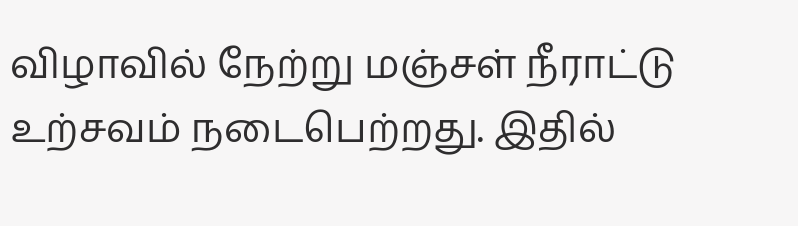விழாவில் நேற்று மஞ்சள் நீராட்டு உற்சவம் நடைபெற்றது. இதில்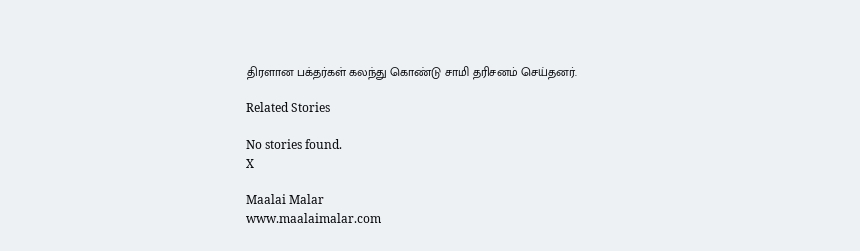திரளான பக்தர்கள் கலந்து கொண்டு சாமி தரிசனம் செய்தனர்.

Related Stories

No stories found.
X

Maalai Malar
www.maalaimalar.com